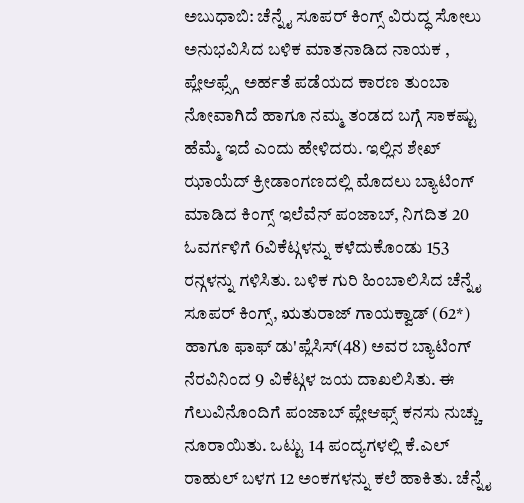ಅಬುಧಾಬಿ: ಚೆನ್ನೈ ಸೂಪರ್ ಕಿಂಗ್ಸ್ ವಿರುದ್ಧ ಸೋಲು ಅನುಭವಿಸಿದ ಬಳಿಕ ಮಾತನಾಡಿದ ನಾಯಕ , ಪ್ಲೇಆಫ್ಸ್ಗೆ ಅರ್ಹತೆ ಪಡೆಯದ ಕಾರಣ ತುಂಬಾ ನೋವಾಗಿದೆ ಹಾಗೂ ನಮ್ಮ ತಂಡದ ಬಗ್ಗೆ ಸಾಕಷ್ಟು ಹೆಮ್ಮೆ ಇದೆ ಎಂದು ಹೇಳಿದರು. ಇಲ್ಲಿನ ಶೇಖ್ ಝಾಯೆದ್ ಕ್ರೀಡಾಂಗಣದಲ್ಲಿ ಮೊದಲು ಬ್ಯಾಟಿಂಗ್ ಮಾಡಿದ ಕಿಂಗ್ಸ್ ಇಲೆವೆನ್ ಪಂಜಾಬ್, ನಿಗದಿತ 20 ಓವರ್ಗಳಿಗೆ 6ವಿಕೆಟ್ಗಳನ್ನು ಕಳೆದುಕೊಂಡು 153 ರನ್ಗಳನ್ನು ಗಳಿಸಿತು. ಬಳಿಕ ಗುರಿ ಹಿಂಬಾಲಿಸಿದ ಚೆನ್ನೈ ಸೂಪರ್ ಕಿಂಗ್ಸ್, ಋತುರಾಜ್ ಗಾಯಕ್ವಾಡ್ (62*) ಹಾಗೂ ಫಾಫ್ ಡು'ಪ್ಲೆಸಿಸ್(48) ಅವರ ಬ್ಯಾಟಿಂಗ್ ನೆರವಿನಿಂದ 9 ವಿಕೆಟ್ಗಳ ಜಯ ದಾಖಲಿಸಿತು. ಈ ಗೆಲುವಿನೊಂದಿಗೆ ಪಂಜಾಬ್ ಪ್ಲೇಆಫ್ಸ್ ಕನಸು ನುಚ್ಚು ನೂರಾಯಿತು. ಒಟ್ಟು 14 ಪಂದ್ಯಗಳಲ್ಲಿ ಕೆ.ಎಲ್ ರಾಹುಲ್ ಬಳಗ 12 ಅಂಕಗಳನ್ನು ಕಲೆ ಹಾಕಿತು. ಚೆನ್ನೈ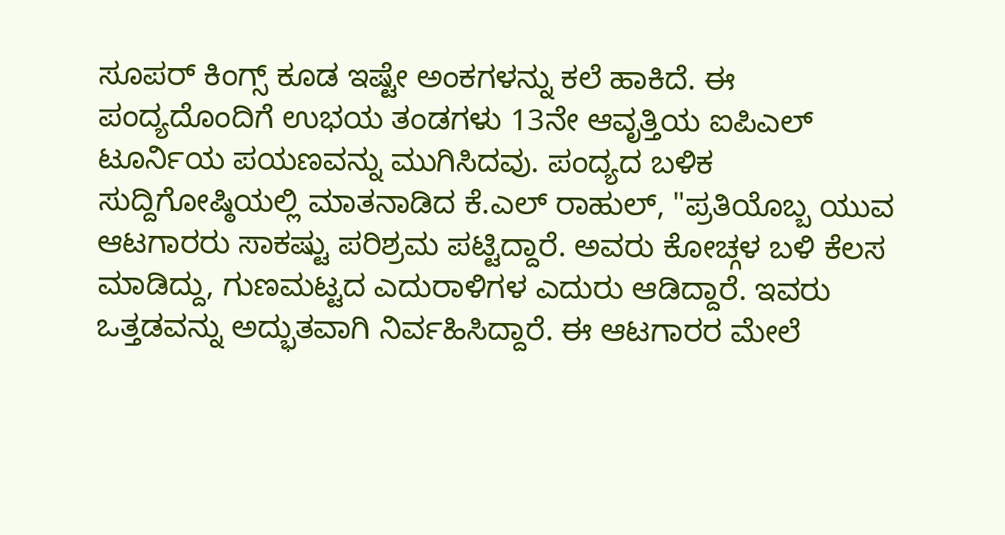ಸೂಪರ್ ಕಿಂಗ್ಸ್ ಕೂಡ ಇಷ್ಟೇ ಅಂಕಗಳನ್ನು ಕಲೆ ಹಾಕಿದೆ. ಈ ಪಂದ್ಯದೊಂದಿಗೆ ಉಭಯ ತಂಡಗಳು 13ನೇ ಆವೃತ್ತಿಯ ಐಪಿಎಲ್ ಟೂರ್ನಿಯ ಪಯಣವನ್ನು ಮುಗಿಸಿದವು. ಪಂದ್ಯದ ಬಳಿಕ ಸುದ್ದಿಗೋಷ್ಠಿಯಲ್ಲಿ ಮಾತನಾಡಿದ ಕೆ.ಎಲ್ ರಾಹುಲ್, "ಪ್ರತಿಯೊಬ್ಬ ಯುವ ಆಟಗಾರರು ಸಾಕಷ್ಟು ಪರಿಶ್ರಮ ಪಟ್ಟಿದ್ದಾರೆ. ಅವರು ಕೋಚ್ಗಳ ಬಳಿ ಕೆಲಸ ಮಾಡಿದ್ದು, ಗುಣಮಟ್ಟದ ಎದುರಾಳಿಗಳ ಎದುರು ಆಡಿದ್ದಾರೆ. ಇವರು ಒತ್ತಡವನ್ನು ಅದ್ಭುತವಾಗಿ ನಿರ್ವಹಿಸಿದ್ದಾರೆ. ಈ ಆಟಗಾರರ ಮೇಲೆ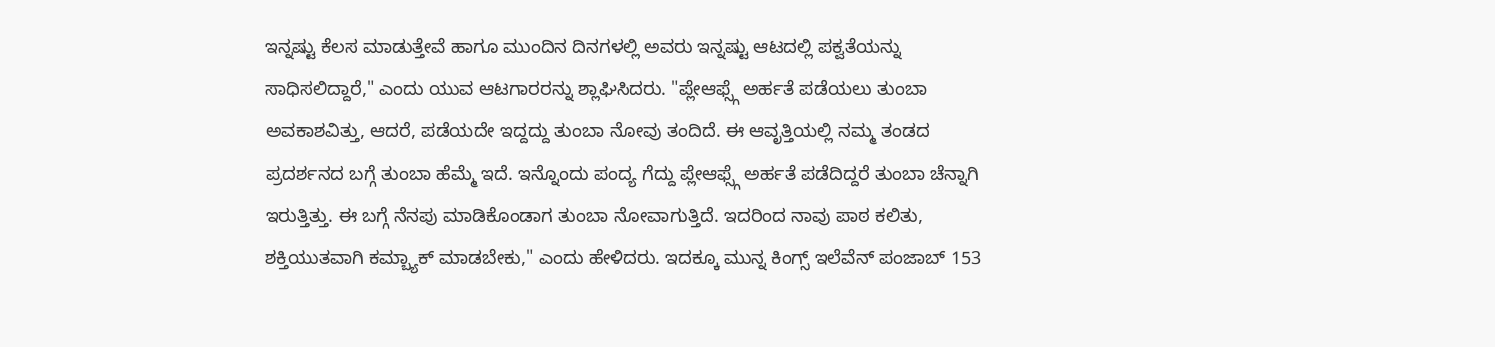ಇನ್ನಷ್ಟು ಕೆಲಸ ಮಾಡುತ್ತೇವೆ ಹಾಗೂ ಮುಂದಿನ ದಿನಗಳಲ್ಲಿ ಅವರು ಇನ್ನಷ್ಟು ಆಟದಲ್ಲಿ ಪಕ್ವತೆಯನ್ನು ಸಾಧಿಸಲಿದ್ದಾರೆ," ಎಂದು ಯುವ ಆಟಗಾರರನ್ನು ಶ್ಲಾಘಿಸಿದರು. "ಪ್ಲೇಆಫ್ಸ್ಗೆ ಅರ್ಹತೆ ಪಡೆಯಲು ತುಂಬಾ ಅವಕಾಶವಿತ್ತು, ಆದರೆ, ಪಡೆಯದೇ ಇದ್ದದ್ದು ತುಂಬಾ ನೋವು ತಂದಿದೆ. ಈ ಆವೃತ್ತಿಯಲ್ಲಿ ನಮ್ಮ ತಂಡದ ಪ್ರದರ್ಶನದ ಬಗ್ಗೆ ತುಂಬಾ ಹೆಮ್ಮೆ ಇದೆ. ಇನ್ನೊಂದು ಪಂದ್ಯ ಗೆದ್ದು ಪ್ಲೇಆಫ್ಸ್ಗೆ ಅರ್ಹತೆ ಪಡೆದಿದ್ದರೆ ತುಂಬಾ ಚೆನ್ನಾಗಿ ಇರುತ್ತಿತ್ತು. ಈ ಬಗ್ಗೆ ನೆನಪು ಮಾಡಿಕೊಂಡಾಗ ತುಂಬಾ ನೋವಾಗುತ್ತಿದೆ. ಇದರಿಂದ ನಾವು ಪಾಠ ಕಲಿತು, ಶಕ್ತಿಯುತವಾಗಿ ಕಮ್ಬ್ಯಾಕ್ ಮಾಡಬೇಕು," ಎಂದು ಹೇಳಿದರು. ಇದಕ್ಕೂ ಮುನ್ನ ಕಿಂಗ್ಸ್ ಇಲೆವೆನ್ ಪಂಜಾಬ್ 153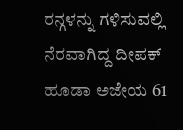ರನ್ಗಳನ್ನು ಗಳಿಸುವಲ್ಲಿ ನೆರವಾಗಿದ್ದ ದೀಪಕ್ ಹೂಡಾ ಅಜೇಯ 61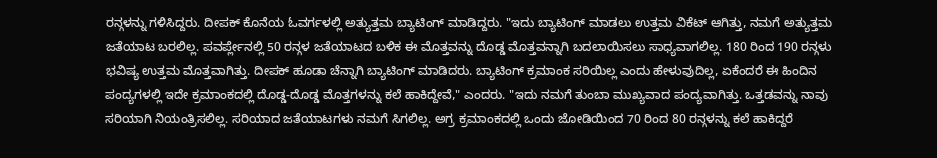ರನ್ಗಳನ್ನು ಗಳಿಸಿದ್ದರು. ದೀಪಕ್ ಕೊನೆಯ ಓವರ್ಗಳಲ್ಲಿ ಅತ್ಯುತ್ತಮ ಬ್ಯಾಟಿಂಗ್ ಮಾಡಿದ್ದರು. "ಇದು ಬ್ಯಾಟಿಂಗ್ ಮಾಡಲು ಉತ್ತಮ ವಿಕೆಟ್ ಆಗಿತ್ತು, ನಮಗೆ ಅತ್ಯುತ್ತಮ ಜತೆಯಾಟ ಬರಲಿಲ್ಲ. ಪವರ್ಪ್ಲೇನಲ್ಲಿ 50 ರನ್ಗಳ ಜತೆಯಾಟದ ಬಳಿಕ ಈ ಮೊತ್ತವನ್ನು ದೊಡ್ಡ ಮೊತ್ತವನ್ನಾಗಿ ಬದಲಾಯಿಸಲು ಸಾಧ್ಯವಾಗಲಿಲ್ಲ. 180 ರಿಂದ 190 ರನ್ಗಳು ಭವಿಷ್ಯ ಉತ್ತಮ ಮೊತ್ತವಾಗಿತ್ತು. ದೀಪಕ್ ಹೂಡಾ ಚೆನ್ನಾಗಿ ಬ್ಯಾಟಿಂಗ್ ಮಾಡಿದರು. ಬ್ಯಾಟಿಂಗ್ ಕ್ರಮಾಂಕ ಸರಿಯಿಲ್ಲ ಎಂದು ಹೇಳುವುದಿಲ್ಲ, ಏಕೆಂದರೆ ಈ ಹಿಂದಿನ ಪಂದ್ಯಗಳಲ್ಲಿ ಇದೇ ಕ್ರಮಾಂಕದಲ್ಲಿ ದೊಡ್ಡ-ದೊಡ್ಡ ಮೊತ್ತಗಳನ್ನು ಕಲೆ ಹಾಕಿದ್ದೇವೆ," ಎಂದರು. "ಇದು ನಮಗೆ ತುಂಬಾ ಮುಖ್ಯವಾದ ಪಂದ್ಯವಾಗಿತ್ತು. ಒತ್ತಡವನ್ನು ನಾವು ಸರಿಯಾಗಿ ನಿಯಂತ್ರಿಸಲಿಲ್ಲ. ಸರಿಯಾದ ಜತೆಯಾಟಗಳು ನಮಗೆ ಸಿಗಲಿಲ್ಲ. ಅಗ್ರ ಕ್ರಮಾಂಕದಲ್ಲಿ ಒಂದು ಜೋಡಿಯಿಂದ 70 ರಿಂದ 80 ರನ್ಗಳನ್ನು ಕಲೆ ಹಾಕಿದ್ದರೆ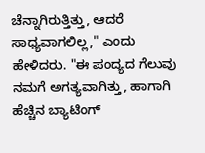ಚೆನ್ನಾಗಿರುತ್ತಿತ್ತು, ಆದರೆ ಸಾಧ್ಯವಾಗಲಿಲ್ಲ," ಎಂದು ಹೇಳಿದರು. "ಈ ಪಂದ್ಯದ ಗೆಲುವು ನಮಗೆ ಅಗತ್ಯವಾಗಿತ್ತು, ಹಾಗಾಗಿ ಹೆಚ್ಚಿನ ಬ್ಯಾಟಿಂಗ್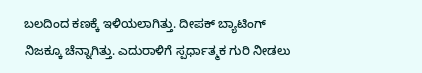ಬಲದಿಂದ ಕಣಕ್ಕೆ ಇಳಿಯಲಾಗಿತ್ತು. ದೀಪಕ್ ಬ್ಯಾಟಿಂಗ್ ನಿಜಕ್ಕೂ ಚೆನ್ನಾಗಿತ್ತು. ಎದುರಾಳಿಗೆ ಸ್ಪರ್ಧಾತ್ಮಕ ಗುರಿ ನೀಡಲು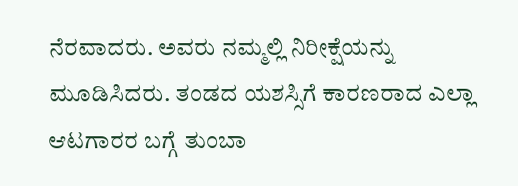ನೆರವಾದರು. ಅವರು ನಮ್ಮಲ್ಲಿ ನಿರೀಕ್ಷೆಯನ್ನು ಮೂಡಿಸಿದರು. ತಂಡದ ಯಶಸ್ಸಿಗೆ ಕಾರಣರಾದ ಎಲ್ಲಾ ಆಟಗಾರರ ಬಗ್ಗೆ ತುಂಬಾ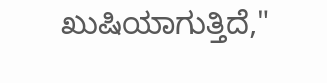ಖುಷಿಯಾಗುತ್ತಿದೆ,"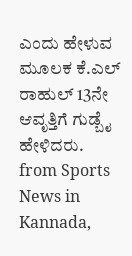ಎಂದು ಹೇಳುವ ಮೂಲಕ ಕೆ.ಎಲ್ ರಾಹುಲ್ 13ನೇ ಆವೃತ್ತಿಗೆ ಗುಡ್ಬೈ ಹೇಳಿದರು.
from Sports News in Kannada,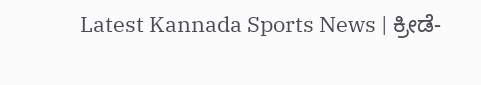Latest Kannada Sports News | ಕ್ರೀಡೆ-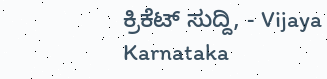ಕ್ರಿಕೆಟ್ ಸುದ್ದಿ, - Vijaya Karnataka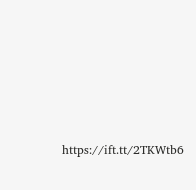https://ift.tt/2TKWtb6